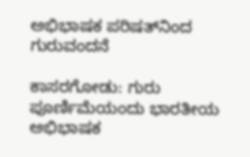ಅಭಿಭಾಷಕ ಪರಿಷತ್‌ನಿಂದ ಗುರುವಂದನೆ

ಕಾಸರಗೋಡು: ಗುರು ಪೂರ್ಣಿಮೆಯಂದು ಭಾರತೀಯ ಅಭಿಭಾಷಕ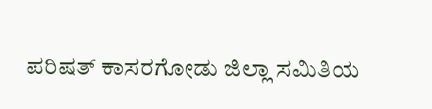ಪರಿಷತ್ ಕಾಸರಗೋಡು ಜಿಲ್ಲಾ ಸಮಿತಿಯ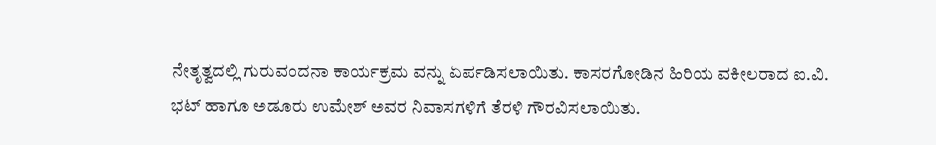ನೇತೃತ್ವದಲ್ಲಿ ಗುರುವಂದನಾ ಕಾರ್ಯಕ್ರಮ ವನ್ನು ಏರ್ಪಡಿಸಲಾಯಿತು. ಕಾಸರಗೋಡಿನ ಹಿರಿಯ ವಕೀಲರಾದ ಐ.ವಿ. ಭಟ್ ಹಾಗೂ ಅಡೂರು ಉಮೇಶ್ ಅವರ ನಿವಾಸಗಳಿಗೆ ತೆರಳಿ ಗೌರವಿಸಲಾಯಿತು.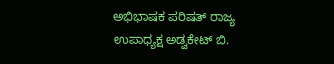ಅಭಿಭಾಷಕ ಪರಿಷತ್ ರಾಜ್ಯ ಉಪಾಧ್ಯಕ್ಷ ಅಡ್ವಕೇಟ್ ಬಿ.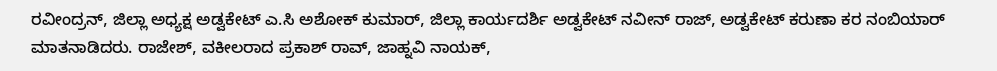ರವೀಂದ್ರನ್, ಜಿಲ್ಲಾ ಅಧ್ಯಕ್ಷ ಅಡ್ವಕೇಟ್ ಎ.ಸಿ ಅಶೋಕ್ ಕುಮಾರ್, ಜಿಲ್ಲಾ ಕಾರ್ಯದರ್ಶಿ ಅಡ್ವಕೇಟ್ ನವೀನ್ ರಾಜ್, ಅಡ್ವಕೇಟ್ ಕರುಣಾ ಕರ ನಂಬಿಯಾರ್ ಮಾತನಾಡಿದರು. ರಾಜೇಶ್, ವಕೀಲರಾದ ಪ್ರಕಾಶ್ ರಾವ್, ಜಾಹ್ನವಿ ನಾಯಕ್,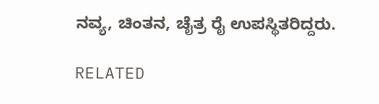ನವ್ಯ, ಚಿಂತನ, ಚೈತ್ರ ರೈ ಉಪಸ್ಥಿತರಿದ್ದರು.

RELATED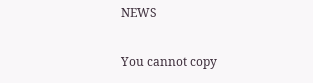NEWS

You cannot copy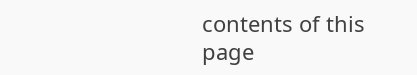contents of this page